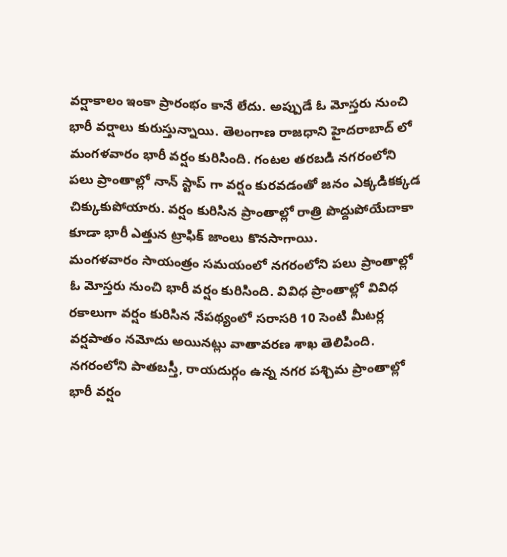వర్షాకాలం ఇంకా ప్రారంభం కానే లేదు. అప్పుడే ఓ మోస్తరు నుంచి భారీ వర్షాలు కురుస్తున్నాయి. తెలంగాణ రాజధాని హైదరాబాద్ లో మంగళవారం భారీ వర్షం కురిసింది. గంటల తరబడి నగరంలోని పలు ప్రాంతాల్లో నాన్ స్టాప్ గా వర్షం కురవడంతో జనం ఎక్కడికక్కడ చిక్కుకుపోయారు. వర్షం కురిసిన ప్రాంతాల్లో రాత్రి పొద్దుపోయేదాకా కూడా భారీ ఎత్తున ట్రాఫిక్ జాంలు కొనసాగాయి.
మంగళవారం సాయంత్రం సమయంలో నగరంలోని పలు ప్రాంతాల్లో ఓ మోస్తరు నుంచి భారీ వర్షం కురిసింది. వివిధ ప్రాంతాల్లో వివిధ రకాలుగా వర్షం కురిసిన నేపథ్యంలో సరాసరి 10 సెంటి మీటర్ల వర్షపాతం నమోదు అయినట్లు వాతావరణ శాఖ తెలిపింది. నగరంలోని పాతబస్తీ, రాయదుర్గం ఉన్న నగర పశ్చిమ ప్రాంతాల్లో భారీ వర్షం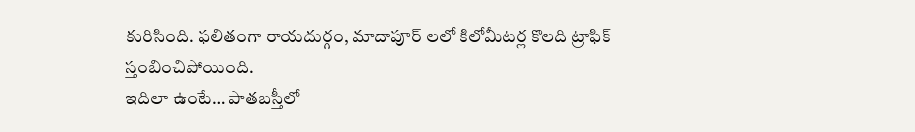కురిసింది. ఫలితంగా రాయదుర్గం, మాదాపూర్ లలో కిలోమీటర్ల కొలది ట్రాఫిక్ స్తంబించిపోయింది.
ఇదిలా ఉంటే… పాతబస్తీలో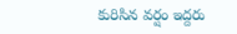కురిసిన వర్షం ఇద్దరు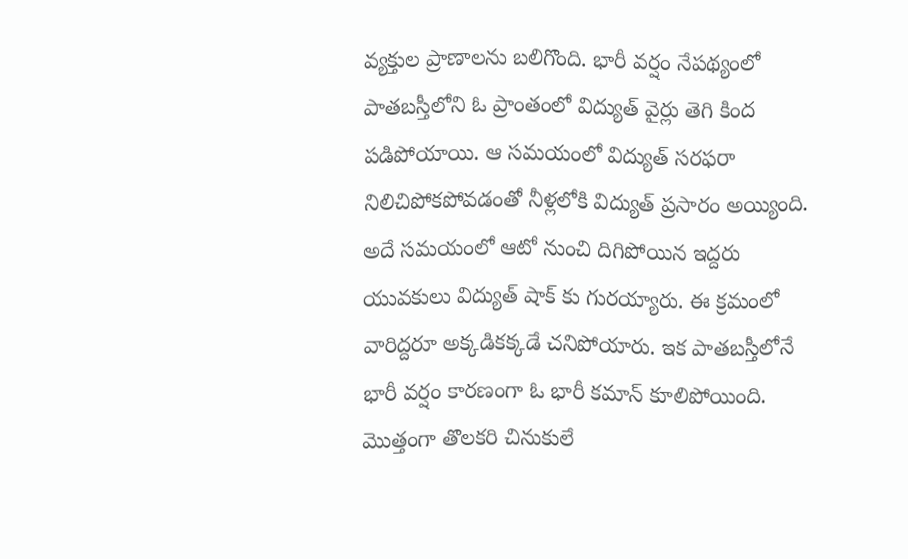వ్యక్తుల ప్రాణాలను బలిగొంది. భారీ వర్షం నేపథ్యంలో పాతబస్తీలోని ఓ ప్రాంతంలో విద్యుత్ వైర్లు తెగి కింద పడిపోయాయి. ఆ సమయంలో విద్యుత్ సరఫరా నిలిచిపోకపోవడంతో నీళ్లలోకి విద్యుత్ ప్రసారం అయ్యింది.
అదే సమయంలో ఆటో నుంచి దిగిపోయిన ఇద్దరు యువకులు విద్యుత్ షాక్ కు గురయ్యారు. ఈ క్రమంలో వారిద్దరూ అక్కడికక్కడే చనిపోయారు. ఇక పాతబస్తీలోనే భారీ వర్షం కారణంగా ఓ భారీ కమాన్ కూలిపోయింది. మొత్తంగా తొలకరి చినుకులే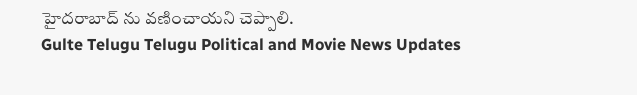హైదరాబాద్ ను వణించాయని చెప్పాలి.
Gulte Telugu Telugu Political and Movie News Updates